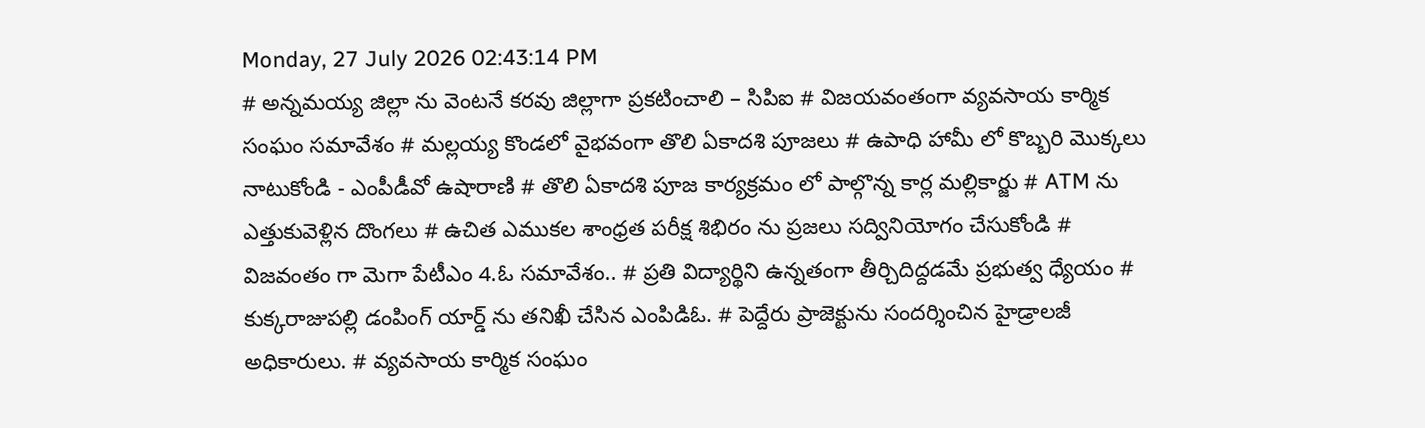Monday, 27 July 2026 02:43:14 PM
# అన్నమయ్య జిల్లా ను వెంటనే కరవు జిల్లాగా ప్రకటించాలి – సిపిఐ # విజయవంతంగా వ్యవసాయ కార్మిక సంఘం సమావేశం # మల్లయ్య కొండలో వైభవంగా తొలి ఏకాదశి పూజలు # ఉపాధి హామీ లో కొబ్బరి మొక్కలు నాటుకోండి - ఎంపీడీవో ఉషారాణి # తొలి ఏకాదశి పూజ కార్యక్రమం లో పాల్గొన్న కార్ల మల్లికార్జు # ATM ను ఎత్తుకువెళ్లిన దొంగలు # ఉచిత ఎముకల శాంధ్రత పరీక్ష శిభిరం ను ప్రజలు సద్వినియోగం చేసుకోండి # విజవంతం గా మెగా పేటీఎం 4.ఓ సమావేశం.. # ప్రతి విద్యార్థిని ఉన్నతంగా తీర్చిదిద్దడమే ప్రభుత్వ ధ్యేయం # కుక్కరాజుపల్లి డంపింగ్ యార్డ్ ను తనిఖీ చేసిన ఎంపిడిఓ. # పెద్దేరు ప్రాజెక్టును సందర్శించిన హైడ్రాలజీ అధికారులు. # వ్యవసాయ కార్మిక సంఘం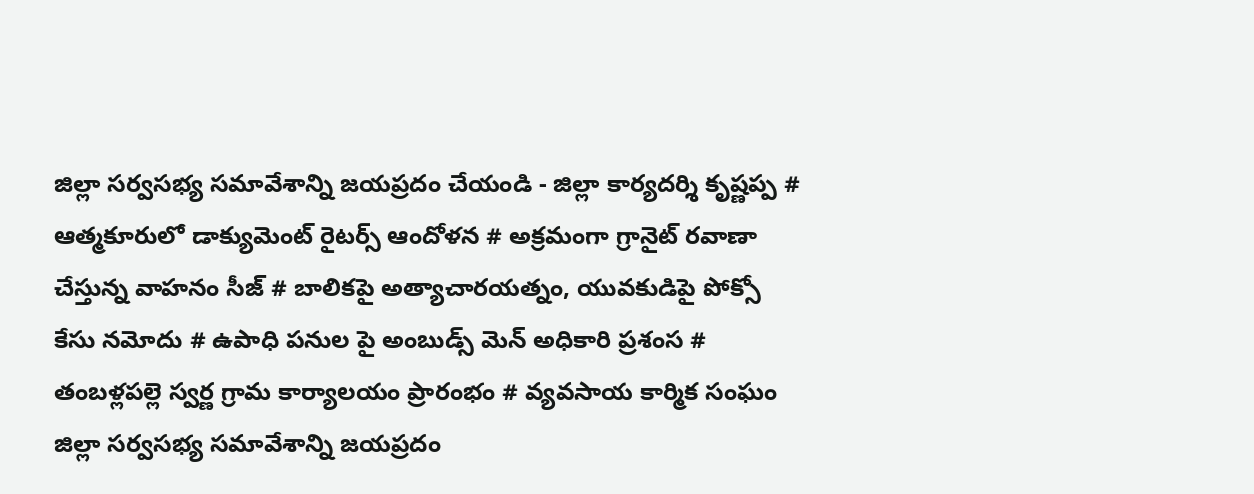జిల్లా సర్వసభ్య సమావేశాన్ని జయప్రదం చేయండి - జిల్లా కార్యదర్శి కృష్ణప్ప # ఆత్మకూరులో డాక్యుమెంట్ రైటర్స్ ఆందోళన # అక్రమంగా గ్రానైట్ రవాణా చేస్తున్న వాహనం సీజ్ # బాలికపై అత్యాచారయత్నం, యువకుడిపై పోక్సో కేసు నమోదు # ఉపాధి పనుల పై అంబుడ్స్ మెన్ అధికారి ప్రశంస # తంబళ్లపల్లె స్వర్ణ గ్రామ కార్యాలయం ప్రారంభం # వ్యవసాయ కార్మిక సంఘం జిల్లా సర్వసభ్య సమావేశాన్ని జయప్రదం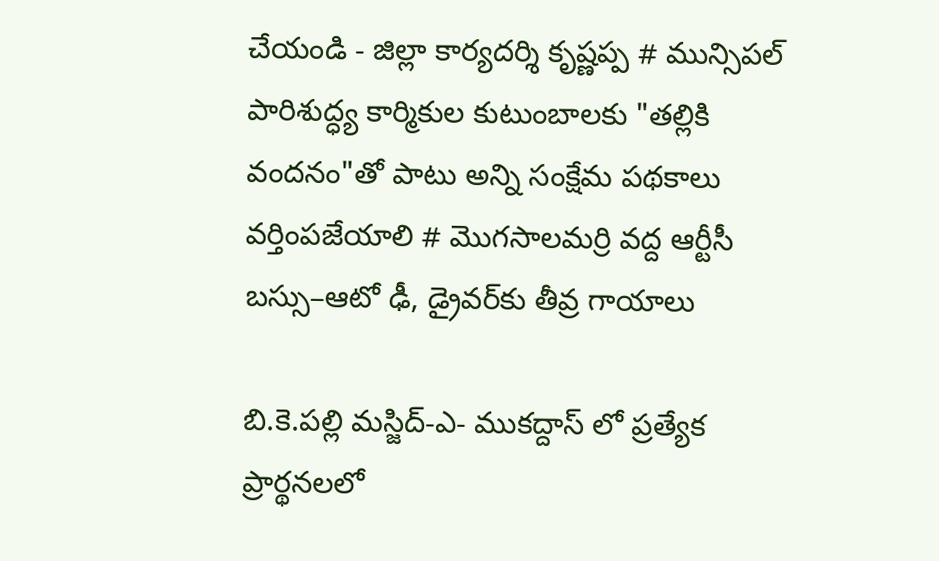చేయండి - జిల్లా కార్యదర్శి కృష్ణప్ప # మున్సిపల్ పారిశుద్ధ్య కార్మికుల కుటుంబాలకు "తల్లికి వందనం"తో పాటు అన్ని సంక్షేమ పథకాలు వర్తింపజేయాలి # మొగసాలమర్రి వద్ద ఆర్టీసీ బస్సు–ఆటో ఢీ, డ్రైవర్‌కు తీవ్ర గాయాలు

బి.కె.పల్లి మస్జిద్-ఎ- ముకద్దాస్ లో ప్రత్యేక ప్రార్థనలలో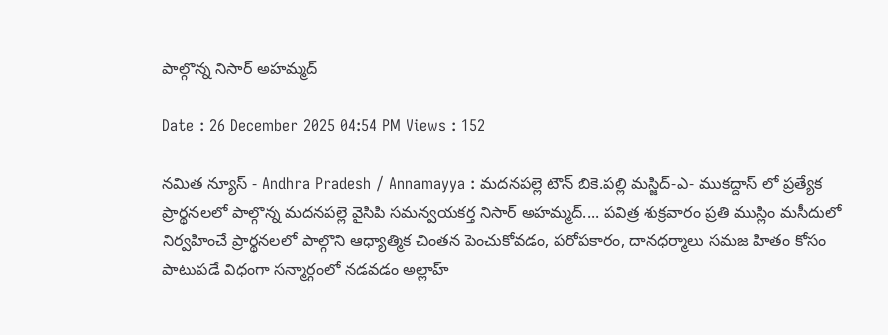పాల్గొన్న నిసార్ అహమ్మద్

Date : 26 December 2025 04:54 PM Views : 152

నమిత న్యూస్ - Andhra Pradesh / Annamayya : మదనపల్లె టౌన్ బి‌కె.పల్లి మస్జిద్-ఎ- ముకద్దాస్ లో ప్రత్యేక ప్రార్థనలలో పాల్గొన్న మదనపల్లె వైసిపి సమన్వయకర్త నిసార్ అహమ్మద్.... పవిత్ర శుక్రవారం ప్రతి ముస్లిం మసీదులో నిర్వహించే ప్రార్థనలలో పాల్గొని ఆధ్యాత్మిక చింతన పెంచుకోవడం, పరోపకారం, దానధర్మాలు సమజ హితం కోసం పాటుపడే విధంగా సన్మార్గంలో నడవడం అల్లాహ్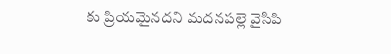కు ప్రియమైనదని మదనపల్లె వైసిపి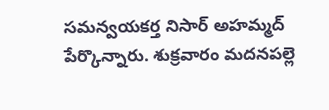సమన్వయకర్త నిసార్ అహమ్మద్ పేర్కొన్నారు. శుక్రవారం మదనపల్లె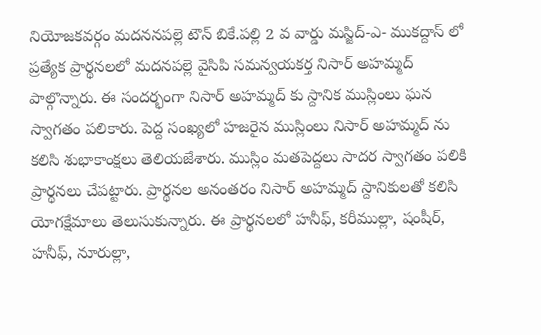నియోజకవర్గం మదననపల్లె టౌన్ బికే.పల్లి 2 వ వార్డు మస్జిద్-ఎ- ముకద్దాస్ లో ప్రత్యేక ప్రార్థనలలో మదనపల్లె వైసిపి సమన్వయకర్త నిసార్ అహమ్మద్ పాల్గొన్నారు. ఈ సందర్భంగా నిసార్ అహమ్మద్ కు స్దానిక ముస్లింలు ఘన స్వాగతం పలికారు. పెద్ద సంఖ్యలో హజరైన ముస్లింలు నిసార్ అహమ్మద్ ను కలిసి శుభాకాంక్షలు తెలియజేశారు. ముస్లిం మతపెద్దలు సాదర స్వాగతం పలికి ప్రార్థనలు చేపట్టారు. ప్రార్థనల అనంతరం నిసార్ అహమ్మద్ స్దానికులతో కలిసి యోగక్షేమాలు తెలుసుకున్నారు. ఈ ప్రార్థనలలో హనీఫ్, కరీముల్లా, షంషీర్, హనీఫ్, నూరుల్లా,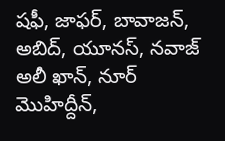షఫీ, జాఫర్, బావాజన్, అబిద్, యూనస్, నవాజ్ అలీ ఖాన్, నూర్ మొహిద్దీన్,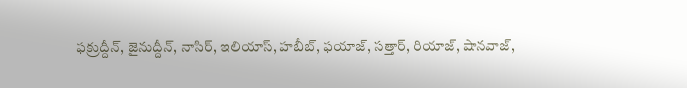ఫక్రుద్దీన్, జైనుద్దీన్, నాసిర్, ఇలియాస్, హబీబ్, ఫయాజ్, సత్తార్, రియాజ్, షానవాజ్,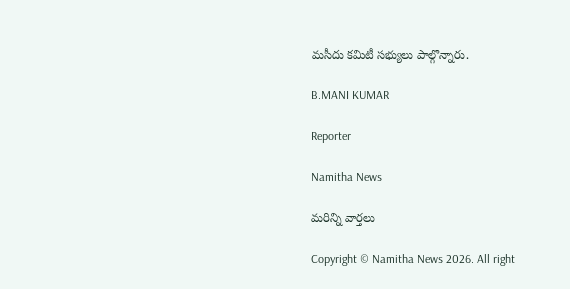మసీదు కమిటీ సభ్యులు పాల్గొన్నారు.

B.MANI KUMAR

Reporter

Namitha News

మరిన్ని వార్తలు

Copyright © Namitha News 2026. All right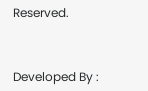Reserved.



Developed By :